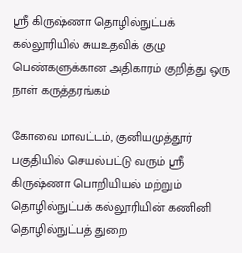ஸ்ரீ கிருஷ்ணா தொழில்நுட்பக் கல்லூரியில் சுயஉதவிக் குழு பெண்களுக்கான அதிகாரம் குறித்து ஒரு நாள் கருத்தரங்கம்

கோவை மாவட்டம், குனியமுத்தூர் பகுதியில் செயல்பட்டு வரும் ஸ்ரீ கிருஷ்ணா பொறியியல் மற்றும் தொழில்நுட்பக் கல்லூரியின் கணினி தொழில்நுட்பத் துறை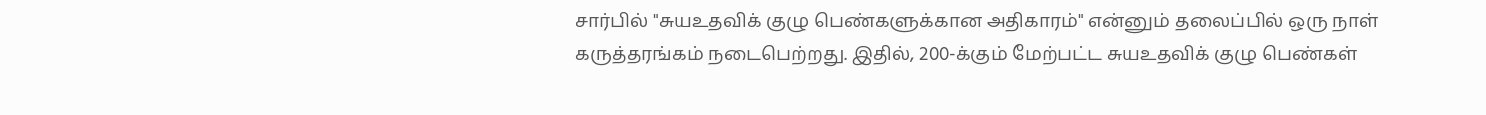சார்பில் "சுயஉதவிக் குழு பெண்களுக்கான அதிகாரம்" என்னும் தலைப்பில் ஒரு நாள் கருத்தரங்கம் நடைபெற்றது. இதில், 200-க்கும் மேற்பட்ட சுயஉதவிக் குழு பெண்கள்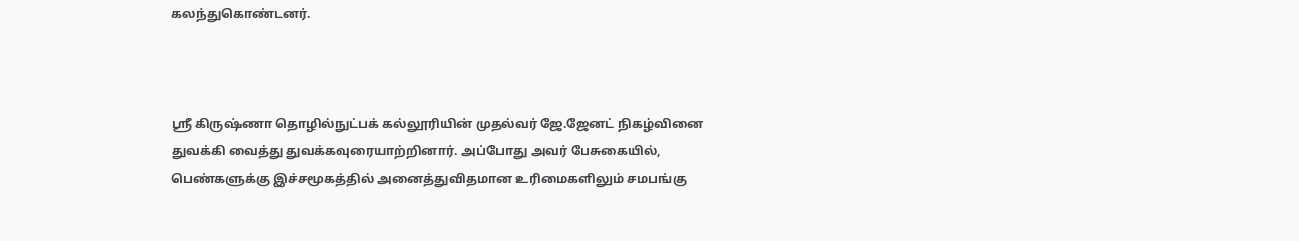கலந்துகொண்டனர்.



ஸ்ரீ கிருஷ்ணா தொழில்நுட்பக் கல்லூரியின் முதல்வர் ஜே.ஜேனட் நிகழ்வினை துவக்கி வைத்து துவக்கவுரையாற்றினார். அப்போது அவர் பேசுகையில், பெண்களுக்கு இச்சமூகத்தில் அனைத்துவிதமான உரிமைகளிலும் சமபங்கு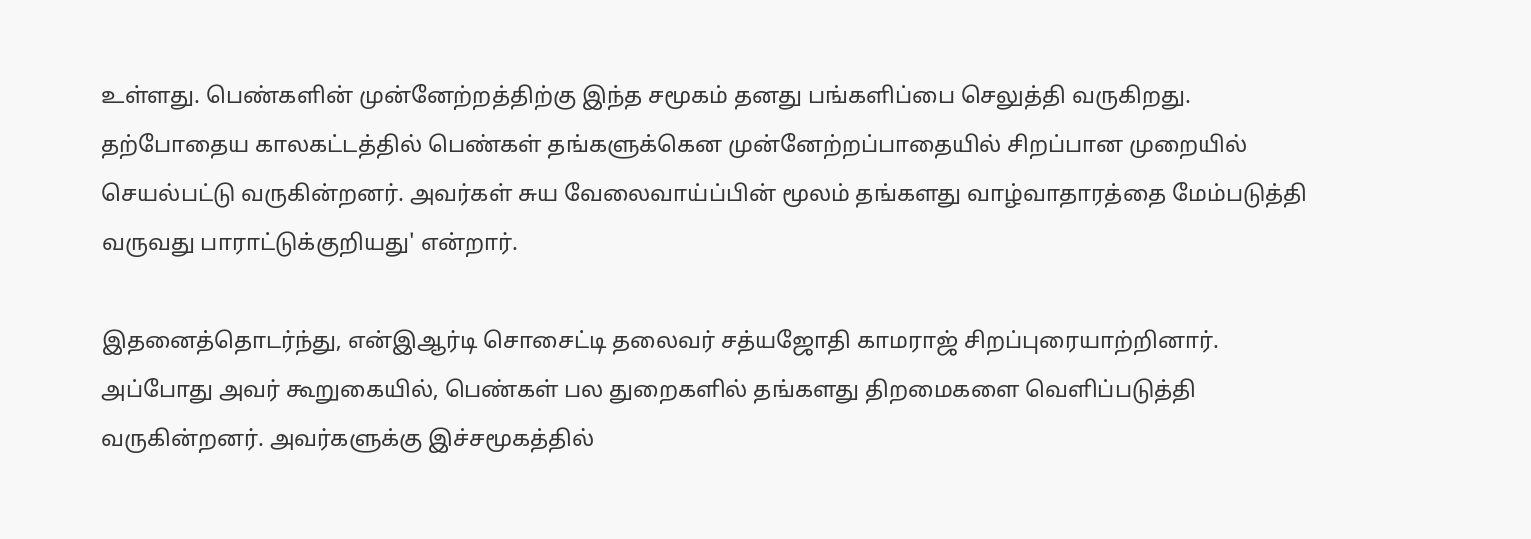உள்ளது. பெண்களின் முன்னேற்றத்திற்கு இந்த சமூகம் தனது பங்களிப்பை செலுத்தி வருகிறது. தற்போதைய காலகட்டத்தில் பெண்கள் தங்களுக்கென முன்னேற்றப்பாதையில் சிறப்பான முறையில் செயல்பட்டு வருகின்றனர். அவர்கள் சுய வேலைவாய்ப்பின் மூலம் தங்களது வாழ்வாதாரத்தை மேம்படுத்தி வருவது பாராட்டுக்குறியது' என்றார்.

இதனைத்தொடர்ந்து, என்இஆர்டி சொசைட்டி தலைவர் சத்யஜோதி காமராஜ் சிறப்புரையாற்றினார். அப்போது அவர் கூறுகையில், பெண்கள் பல துறைகளில் தங்களது திறமைகளை வெளிப்படுத்தி வருகின்றனர். அவர்களுக்கு இச்சமூகத்தில்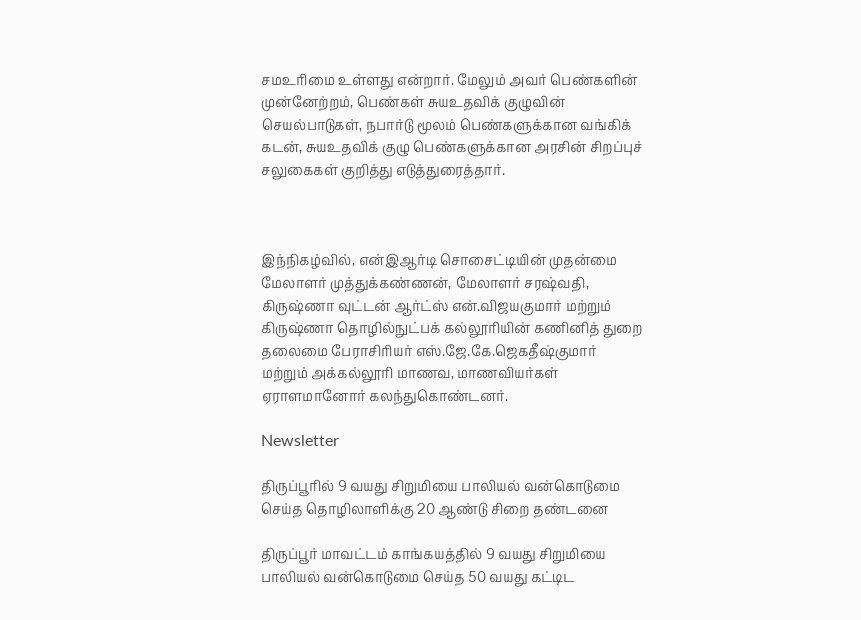சமஉரிமை உள்ளது என்றார். மேலும் அவர் பெண்களின் முன்னேற்றம், பெண்கள் சுயஉதவிக் குழுவின் செயல்பாடுகள், நபார்டு மூலம் பெண்களுக்கான வங்கிக் கடன், சுயஉதவிக் குழு பெண்களுக்கான அரசின் சிறப்புச் சலுகைகள் குறித்து எடுத்துரைத்தார்.



இந்நிகழ்வில், என்இஆர்டி சொசைட்டியின் முதன்மை மேலாளர் முத்துக்கண்ணன், மேலாளர் சரஷ்வதி, கிருஷ்ணா வுட்டன் ஆர்ட்ஸ் என்.விஜயகுமார் மற்றும் கிருஷ்ணா தொழில்நுட்பக் கல்லூரியின் கணினித் துறை தலைமை பேராசிரியர் எஸ்.ஜே.கே.ஜெகதீஷ்குமார் மற்றும் அக்கல்லூரி மாணவ, மாணவியர்கள் ஏராளமானோர் கலந்துகொண்டனர்.

Newsletter

திருப்பூரில் 9 வயது சிறுமியை பாலியல் வன்கொடுமை செய்த தொழிலாளிக்கு 20 ஆண்டு சிறை தண்டனை

திருப்பூர் மாவட்டம் காங்கயத்தில் 9 வயது சிறுமியை பாலியல் வன்கொடுமை செய்த 50 வயது கட்டிட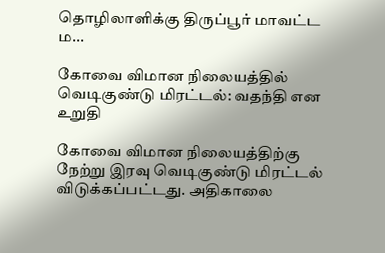தொழிலாளிக்கு திருப்பூர் மாவட்ட ம...

கோவை விமான நிலையத்தில் வெடிகுண்டு மிரட்டல்: வதந்தி என உறுதி

கோவை விமான நிலையத்திற்கு நேற்று இரவு வெடிகுண்டு மிரட்டல் விடுக்கப்பட்டது. அதிகாலை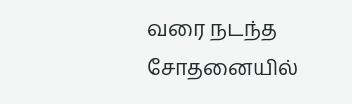வரை நடந்த சோதனையில்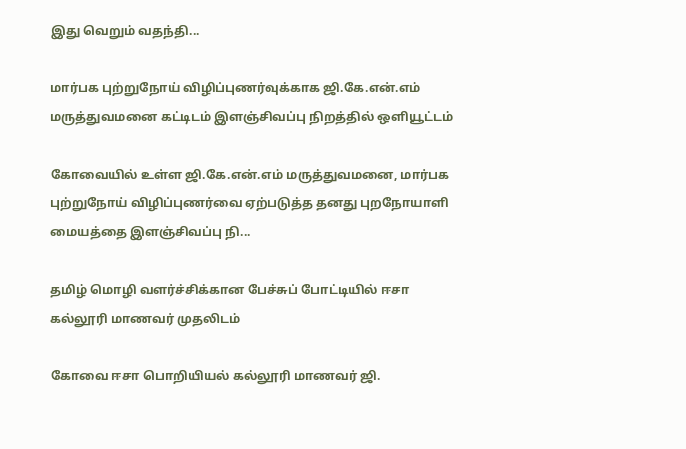இது வெறும் வதந்தி...

மார்பக புற்றுநோய் விழிப்புணர்வுக்காக ஜி.கே.என்.எம் மருத்துவமனை கட்டிடம் இளஞ்சிவப்பு நிறத்தில் ஒளியூட்டம்

கோவையில் உள்ள ஜி.கே.என்.எம் மருத்துவமனை, மார்பக புற்றுநோய் விழிப்புணர்வை ஏற்படுத்த தனது புறநோயாளி மையத்தை இளஞ்சிவப்பு நி...

தமிழ் மொழி வளர்ச்சிக்கான பேச்சுப் போட்டியில் ஈசா கல்லூரி மாணவர் முதலிடம்

கோவை ஈசா பொறியியல் கல்லூரி மாணவர் ஜி.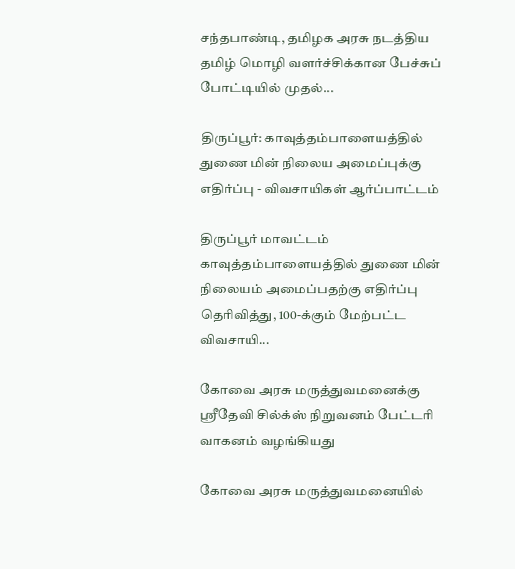சந்தபாண்டி, தமிழக அரசு நடத்திய தமிழ் மொழி வளர்ச்சிக்கான பேச்சுப் போட்டியில் முதல்...

திருப்பூர்: காவுத்தம்பாளையத்தில் துணை மின் நிலைய அமைப்புக்கு எதிர்ப்பு - விவசாயிகள் ஆர்ப்பாட்டம்

திருப்பூர் மாவட்டம் காவுத்தம்பாளையத்தில் துணை மின் நிலையம் அமைப்பதற்கு எதிர்ப்பு தெரிவித்து, 100-க்கும் மேற்பட்ட விவசாயி...

கோவை அரசு மருத்துவமனைக்கு ஸ்ரீதேவி சில்க்ஸ் நிறுவனம் பேட்டரி வாகனம் வழங்கியது

கோவை அரசு மருத்துவமனையில்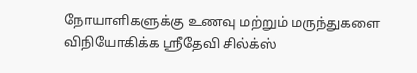நோயாளிகளுக்கு உணவு மற்றும் மருந்துகளை விநியோகிக்க ஸ்ரீதேவி சில்க்ஸ்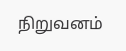நிறுவனம்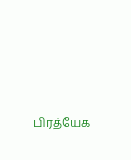பிரத்யேக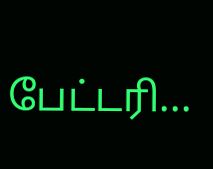பேட்டரி...